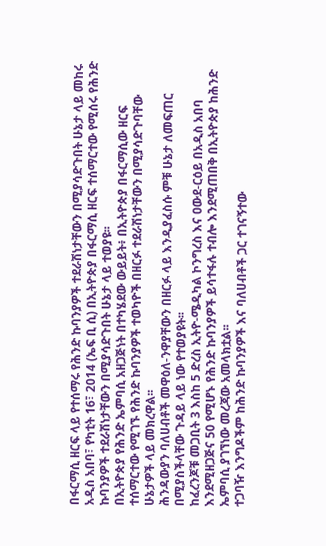በፋርማሲ ዘርፍ ላይ የተሰማሩ የሕንድ ኩባንያዎች ተደራሽነታቸውን በሚያሳድጉበት ሁኔታ ላይ መከሩ
አዲስ አበባ፣ የካቲት 16፣ 2014 (ኤፍ ቢ ሲ) በኢትዮጵያ በፋርማሲ ዘርፍ ተሰማርተው የሚሰሩ የሕንድ ኩባንያዎች ተደራሽነታቸውን በሚያሳድጉበት ሁኔታ ላይ ተወያዩ፡፡
በኢትዮጵያ የሕንድ ኤምባሲ አዘጋጅነት በተካሄደው ውይይት፥ በኢትዮጵያ በፋርማሲው ዘርፍ ተሰማርተው የሚገኙ የሕንድ ኩባንያዎች ተወካዮች በዘርፉ ተደራሽነታቸውን በሚያሳድጉባቸው ሁኔታዎች ላይ መክረዋል፡፡
ሕንዳውያን ባለሀብቶች መዋዕለ-ንዋያቸውን በዘርፉ ላይ እንዲያፈስሱ ምቹ ሁኔታ ለመፍጠር በሚያስችላቸው ጉዳይ ላይ ነው የተወያዩት፡፡
ከፈረንጆቹ መጋቢት 3 እስከ 5 ድረስ ኢትዮ-ሜዲካል ኮንግረስ እና ዐውደ-ርዕይ በአዲስ አበባ እንደሚዘጋጅና 50 የሚሆኑ የሕንድ ኩባንያዎች ይሳተፋሉ ተብሎ እንደሚጠበቅ በኢትዮጵያ ከሕንድ ኤምባሲ ያገኘነው መረጃው አመላክቷል፡፡
ተጋባዥ እንግዶችም ከሕንድ ኩባንያዎች እና ባለሀብቶች ጋር ተገናኝተው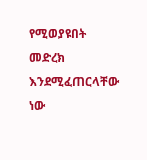የሚወያዩበት መድረክ እንደሚፈጠርላቸው ነው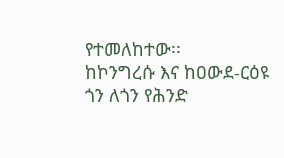የተመለከተው፡፡
ከኮንግረሱ እና ከዐውደ-ርዕዩ ጎን ለጎን የሕንድ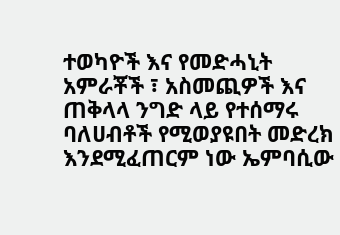ተወካዮች እና የመድሓኒት አምራቾች ፣ አስመጪዎች እና ጠቅላላ ንግድ ላይ የተሰማሩ ባለሀብቶች የሚወያዩበት መድረክ እንደሚፈጠርም ነው ኤምባሲው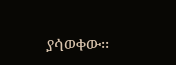ያሳወቀው፡፡